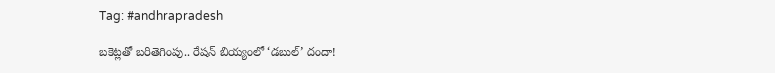Tag: #andhrapradesh

బకెట్లతో బరితెగింపు.. రేషన్ బియ్యంలో ‘డబుల్’ దందా!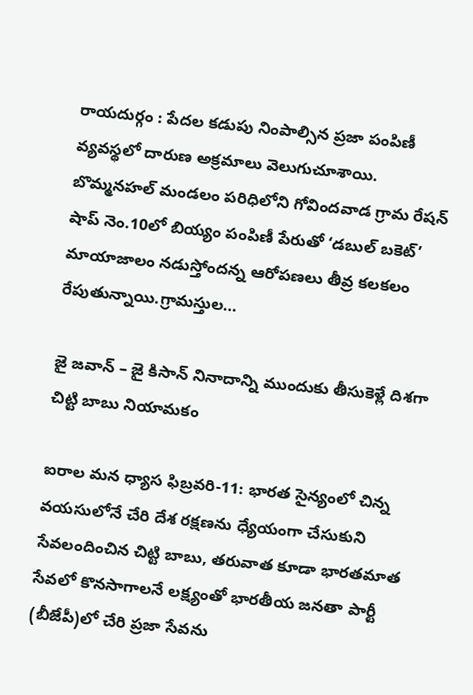రాయదుర్గం : పేదల కడుపు నింపాల్సిన ప్రజా పంపిణీ వ్యవస్థలో దారుణ అక్రమాలు వెలుగుచూశాయి. బొమ్మనహల్ మండలం పరిధిలోని గోవిందవాడ గ్రామ రేషన్ షాప్ నెం.10లో బియ్యం పంపిణీ పేరుతో ‘డబుల్ బకెట్’ మాయాజాలం నడుస్తోందన్న ఆరోపణలు తీవ్ర కలకలం రేపుతున్నాయి.గ్రామస్తుల…

జై జవాన్ – జై కిసాన్ నినాదాన్ని ముందుకు తీసుకెళ్లే దిశగా చిట్టి బాబు నియామకం

ఐరాల మన ధ్యాస ఫిబ్రవరి-11: భారత సైన్యంలో చిన్న వయసులోనే చేరి దేశ రక్షణను ధ్యేయంగా చేసుకుని సేవలందించిన చిట్టి బాబు, తరువాత కూడా భారతమాత సేవలో కొనసాగాలనే లక్ష్యంతో భారతీయ జనతా పార్టీ (బీజేపీ)లో చేరి ప్రజా సేవను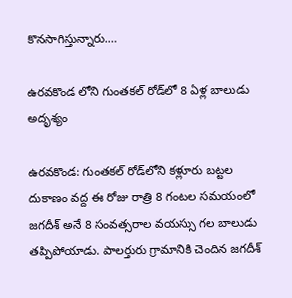కొనసాగిస్తున్నారు.…

ఉరవకొండ లోని గుంతకల్ రోడ్‌లో 8 ఏళ్ల బాలుడు అదృశ్యం

ఉరవకొండ: గుంతకల్ రోడ్‌లోని కళ్లూరు బట్టల దుకాణం వద్ద ఈ రోజు రాత్రి 8 గంటల సమయంలో జగదీశ్ అనే 8 సంవత్సరాల వయస్సు గల బాలుడు తప్పిపోయాడు. పాలర్తురు గ్రామానికి చెందిన జగదీశ్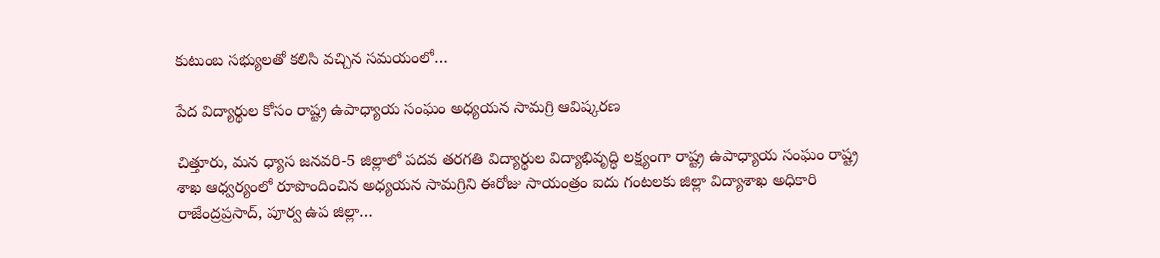కుటుంబ సభ్యులతో కలిసి వచ్చిన సమయంలో…

పేద విద్యార్థుల కోసం రాష్ట్ర ఉపాధ్యాయ సంఘం అధ్యయన సామగ్రి ఆవిష్కరణ

చిత్తూరు, మన ధ్యాస జనవరి-5 జిల్లాలో పదవ తరగతి విద్యార్థుల విద్యాభివృద్ధి లక్ష్యంగా రాష్ట్ర ఉపాధ్యాయ సంఘం రాష్ట్ర శాఖ ఆధ్వర్యంలో రూపొందించిన అధ్యయన సామగ్రిని ఈరోజు సాయంత్రం ఐదు గంటలకు జిల్లా విద్యాశాఖ అధికారి రాజేంద్రప్రసాద్, పూర్వ ఉప జిల్లా…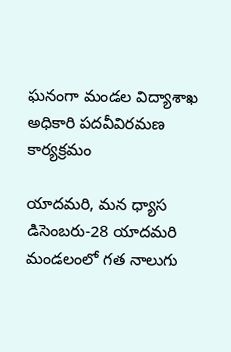ఘనంగా మండల విద్యాశాఖ అధికారి పదవీవిరమణ కార్యక్రమం

యాదమరి, మన ధ్యాస డిసెంబరు-28 యాదమరి మండలంలో గత నాలుగు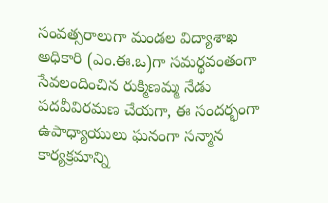సంవత్సరాలుగా మండల విద్యాశాఖ అధికారి (ఎం.ఈ.ఒ)గా సమర్థవంతంగా సేవలందించిన రుక్మిణమ్మ నేడు పదవీవిరమణ చేయగా, ఈ సందర్భంగా ఉపాధ్యాయులు ఘనంగా సన్మాన కార్యక్రమాన్ని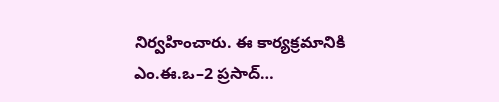నిర్వహించారు. ఈ కార్యక్రమానికి ఎం.ఈ.ఒ–2 ప్రసాద్…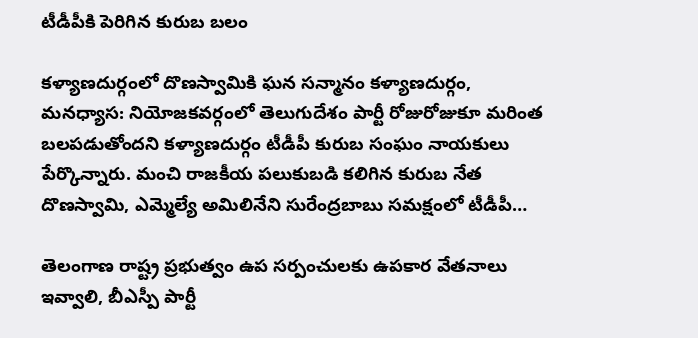టీడీపీకి పెరిగిన కురుబ బలం

కళ్యాణదుర్గంలో దొణస్వామికి ఘన సన్మానం కళ్యాణదుర్గం, మనధ్యాస: నియోజకవర్గంలో తెలుగుదేశం పార్టీ రోజురోజుకూ మరింత బలపడుతోందని కళ్యాణదుర్గం టీడీపీ కురుబ సంఘం నాయకులు పేర్కొన్నారు. మంచి రాజకీయ పలుకుబడి కలిగిన కురుబ నేత దొణస్వామి, ఎమ్మెల్యే అమిలినేని సురేంద్రబాబు సమక్షంలో టీడీపీ…

తెలంగాణ రాష్ట్ర ప్రభుత్వం ఉప సర్పంచులకు ఉపకార వేతనాలు ఇవ్వాలి, బీఎస్పీ పార్టీ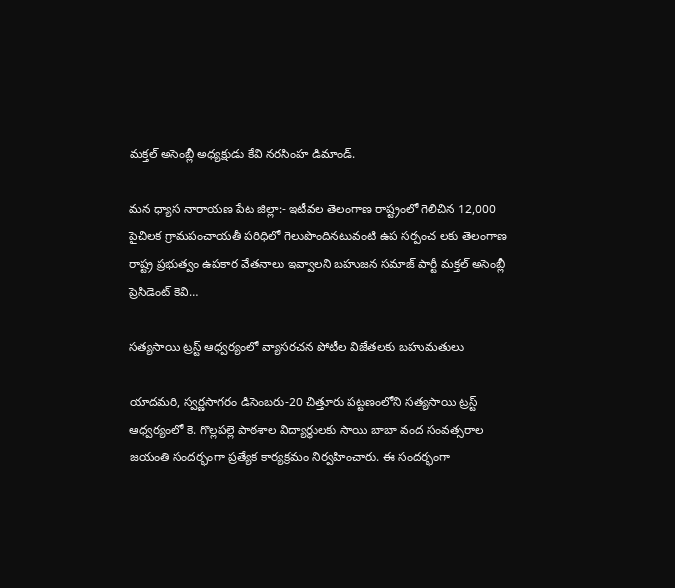మక్తల్ అసెంబ్లీ అధ్యక్షుడు కేవి నరసింహ డిమాండ్.

మన ధ్యాస నారాయణ పేట జిల్లా:- ఇటీవల తెలంగాణ రాష్ట్రంలో గెలిచిన 12,000 పైచిలక గ్రామపంచాయతీ పరిధిలో గెలుపొందినటువంటి ఉప సర్పంచ లకు తెలంగాణ రాష్ట్ర ప్రభుత్వం ఉపకార వేతనాలు ఇవ్వాలని బహుజన సమాజ్ పార్టీ మక్తల్ అసెంబ్లీ ప్రెసిడెంట్ కెవి…

సత్యసాయి ట్రస్ట్ ఆధ్వర్యంలో వ్యాసరచన పోటీల విజేతలకు బహుమతులు

యాదమరి, స్వర్ణసాగరం డిసెంబరు-20 చిత్తూరు పట్టణంలోని సత్యసాయి ట్రస్ట్ ఆధ్వర్యంలో కె. గొల్లపల్లె పాఠశాల విద్యార్థులకు సాయి బాబా వంద సంవత్సరాల జయంతి సందర్భంగా ప్రత్యేక కార్యక్రమం నిర్వహించారు. ఈ సందర్భంగా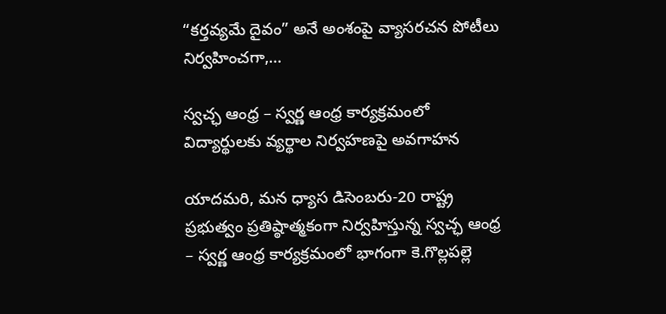“కర్తవ్యమే దైవం” అనే అంశంపై వ్యాసరచన పోటీలు నిర్వహించగా,…

స్వచ్ఛ ఆంధ్ర – స్వర్ణ ఆంధ్ర కార్యక్రమంలో విద్యార్థులకు వ్యర్థాల నిర్వహణపై అవగాహన

యాదమరి, మన ధ్యాస డిసెంబరు-20 రాష్ట్ర ప్రభుత్వం ప్రతిష్ఠాత్మకంగా నిర్వహిస్తున్న స్వచ్ఛ ఆంధ్ర – స్వర్ణ ఆంధ్ర కార్యక్రమంలో భాగంగా కె.గొల్లపల్లె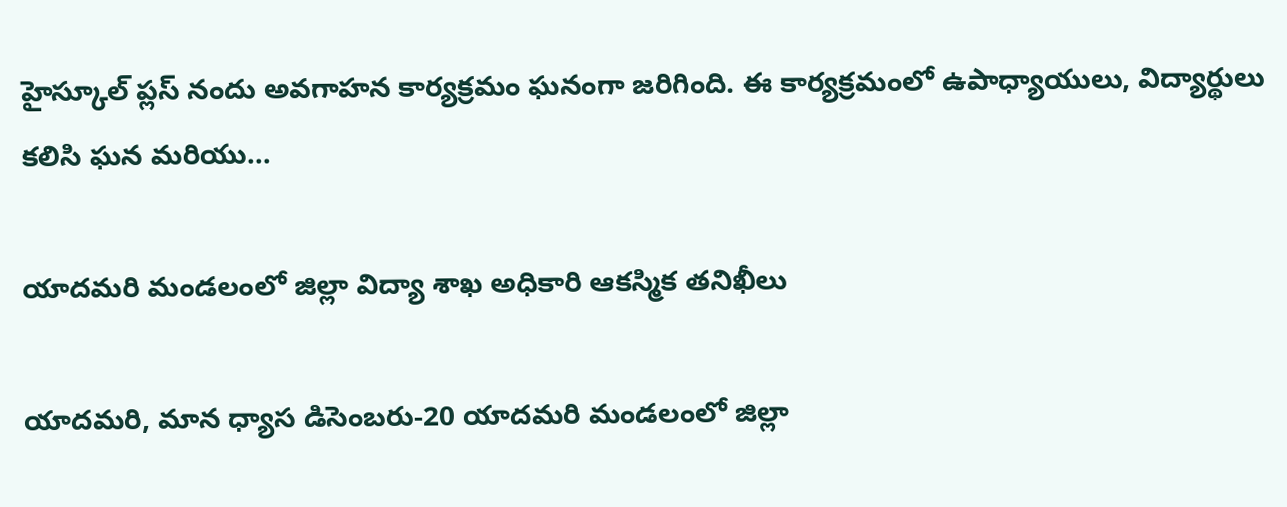హైస్కూల్ ప్లస్ నందు అవగాహన కార్యక్రమం ఘనంగా జరిగింది. ఈ కార్యక్రమంలో ఉపాధ్యాయులు, విద్యార్థులు కలిసి ఘన మరియు…

యాదమరి మండలంలో జిల్లా విద్యా శాఖ అధికారి ఆకస్మిక తనిఖీలు

యాదమరి, మాన ధ్యాస డిసెంబరు-20 యాదమరి మండలంలో జిల్లా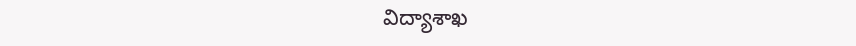విద్యాశాఖ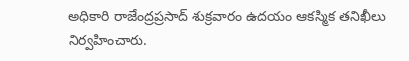అధికారి రాజేంద్రప్రసాద్ శుక్రవారం ఉదయం ఆకస్మిక తనిఖీలు నిర్వహించారు.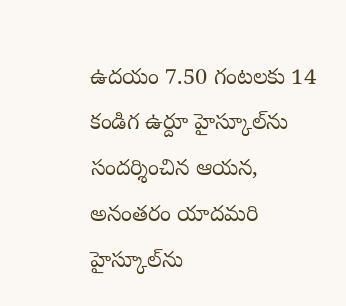ఉదయం 7.50 గంటలకు 14 కండిగ ఉర్దూ హైస్కూల్‌ను సందర్శించిన ఆయన, అనంతరం యాదమరి హైస్కూల్‌ను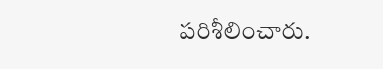పరిశీలించారు.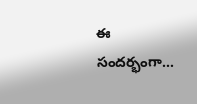ఈ సందర్భంగా…